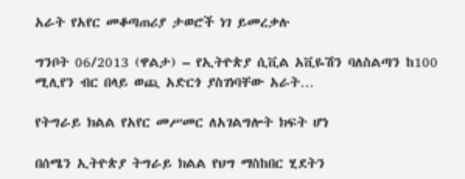አራት የአየር መቆጣጠሪያ ታወሮች ነገ ይመረቃሉ

ግንቦት 06/2013 (ዋልታ) – የኢትዮጵያ ሲቪል አቪዬሽን ባለስልጣን ከ100 ሚሊየን ብር በላይ ወጪ አድርጎ ያስገነባቸው አራት…

የትግራይ ክልል የአየር መሥመር ለአገልግሎት ክፍት ሆነ

በሰሜን ኢትዮጵያ ትግራይ ክልል የህግ ማስከበር ሂደትን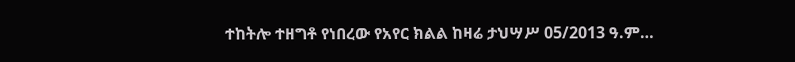ተከትሎ ተዘግቶ የነበረው የአየር ክልል ከዛሬ ታህሣሥ 05/2013 ዓ.ም…